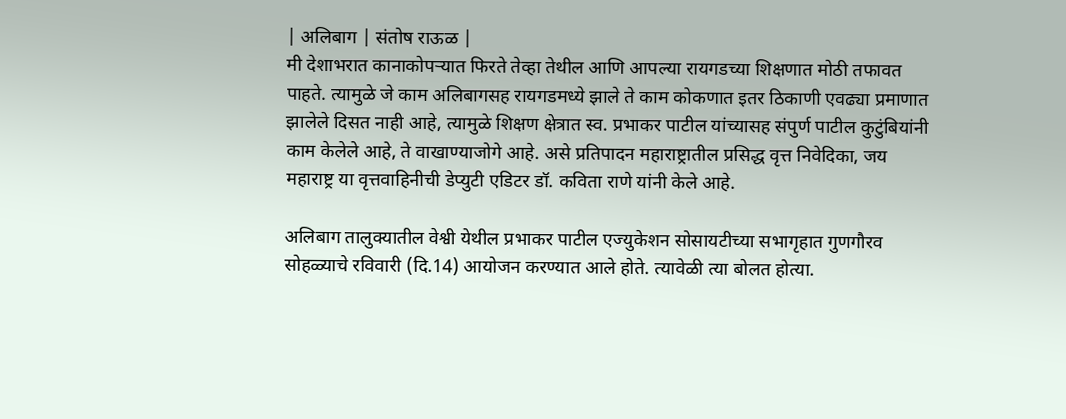| अलिबाग | संतोष राऊळ |
मी देशाभरात कानाकोपऱ्यात फिरते तेव्हा तेथील आणि आपल्या रायगडच्या शिक्षणात मोठी तफावत पाहते. त्यामुळे जे काम अलिबागसह रायगडमध्ये झाले ते काम कोकणात इतर ठिकाणी एवढ्या प्रमाणात झालेले दिसत नाही आहे, त्यामुळे शिक्षण क्षेत्रात स्व. प्रभाकर पाटील यांच्यासह संपुर्ण पाटील कुटुंबियांनी काम केलेले आहे, ते वाखाण्याजोगे आहे. असे प्रतिपादन महाराष्ट्रातील प्रसिद्ध वृत्त निवेदिका, जय महाराष्ट्र या वृत्तवाहिनीची डेप्युटी एडिटर डॉ. कविता राणे यांनी केले आहे.

अलिबाग तालुक्यातील वेश्वी येथील प्रभाकर पाटील एज्युकेशन सोसायटीच्या सभागृहात गुणगौरव सोहळ्याचे रविवारी (दि.14) आयोजन करण्यात आले होते. त्यावेळी त्या बोलत होत्या.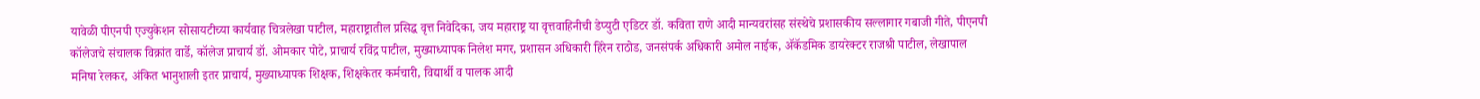यावेळी पीएनपी एज्युकेशन सोसायटीच्या कार्यवाह चित्रलेखा पाटील, महाराष्ट्रातील प्रसिद्ध वृत्त निवेदिका, जय महाराष्ट्र या वृत्तवाहिनीची डेप्युटी एडिटर डॉ. कविता राणे आदी मान्यवरांसह संस्थेचे प्रशासकीय सल्लागार गबाजी गीते, पीएनपी कॉलेजचे संचालक विक्रांत वार्डे, कॉलेज प्राचार्य डॉ. ओमकार पोटे, प्राचार्य रविंद्र पाटील, मुख्याध्यापक निलेश मगर, प्रशासन अधिकारी हिरेन राठोड, जनसंपर्क अधिकारी अमोल नाईक, ॲकॅडमिक डायरेक्टर राजश्री पाटील, लेखापाल मनिषा रेलकर, अंकित भानुशाली इतर प्राचार्य, मुख्याध्यापक शिक्षक, शिक्षकेतर कर्मचारी, विद्यार्थी व पालक आदी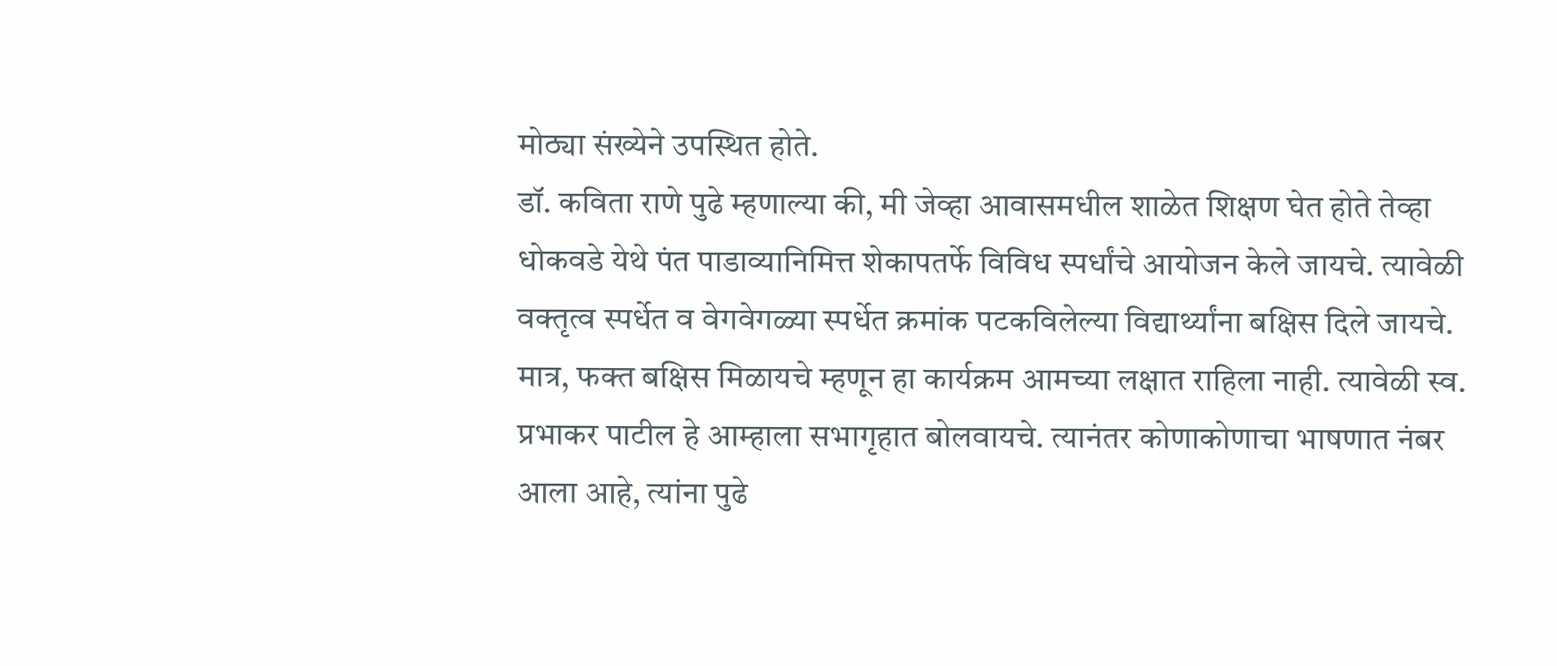मोठ्या संख्येने उपस्थित होते.
डॉ. कविता राणे पुढे म्हणाल्या की, मी जेव्हा आवासमधील शाळेत शिक्षण घेत होते तेव्हा धोकवडे येथे पंत पाडाव्यानिमित्त शेकापतर्फे विविध स्पर्धांचे आयोजन केले जायचे. त्यावेळी वक्तृत्व स्पर्धेत व वेगवेगळ्या स्पर्धेत क्रमांक पटकविलेल्या विद्यार्थ्यांना बक्षिस दिले जायचे. मात्र, फक्त बक्षिस मिळायचे म्हणून हा कार्यक्रम आमच्या लक्षात राहिला नाही. त्यावेळी स्व. प्रभाकर पाटील हे आम्हाला सभागृहात बोलवायचे. त्यानंतर कोणाकोणाचा भाषणात नंबर आला आहे, त्यांना पुढे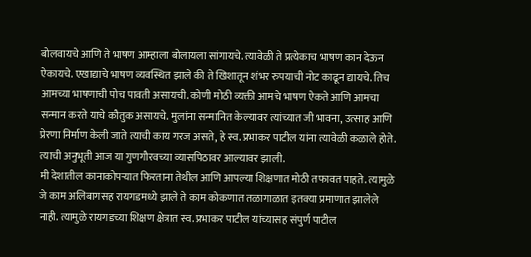बोलवायचे आणि ते भाषण आम्हाला बोलायला सांगायचे. त्यावेळी ते प्रत्येकाच भाषण कान देऊन ऐकायचे. एखाद्याचे भाषण व्यवस्थित झाले की ते खिशातून शंभर रुपयाची नोट काढून द्यायचे. तिच आमच्या भाषणाची पोच पावती असायची. कोणी मोठी व्यक्ती आमचे भाषण ऐकते आणि आमचा सन्मान करते याचे कौतुक असायचे. मुलांना सन्मानित केल्यावर त्यांच्यात जी भावना, उत्साह आणि प्रेरणा निर्माण केली जाते त्याची काय गरज असते, हे स्व. प्रभाकर पाटील यांना त्यावेळी कळाले होते. त्याची अनुभूती आज या गुणगौरवच्या व्यासपिठावर आल्यावर झाली.
मी देशातील कानाकोपऱ्यात फिरताना तेथील आणि आपल्या शिक्षणात मोठी तफावत पाहते. त्यामुळे जे काम अलिबागसह रायगडमध्ये झाले ते काम कोकणात तळागाळात इतक्या प्रमाणात झालेले नाही. त्यामुळे रायगडच्या शिक्षण क्षेत्रात स्व. प्रभाकर पाटील यांच्यासह संपुर्ण पाटील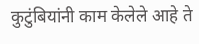कुटुंबियांनी काम केलेले आहे ते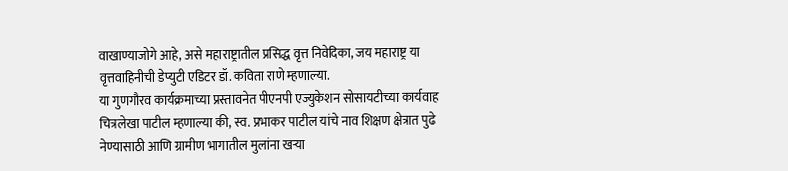वाखाण्याजोगे आहे, असे महाराष्ट्रातील प्रसिद्ध वृत्त निवेदिका, जय महाराष्ट्र या वृत्तवाहिनीची डेप्युटी एडिटर डॉ. कविता राणे म्हणाल्या.
या गुणगौरव कार्यक्रमाच्या प्रस्तावनेत पीएनपी एज्युकेशन सोसायटीच्या कार्यवाह चित्रलेखा पाटील म्हणाल्या की, स्व. प्रभाकर पाटील यांचे नाव शिक्षण क्षेत्रात पुढे नेण्यासाठी आणि ग्रामीण भागातील मुलांना खऱ्या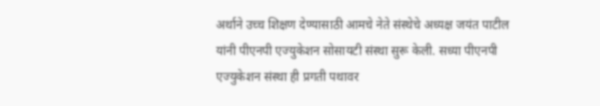अर्थाने उच्च शिक्षण देण्यासाठी आमचे नेते संस्थेचे अध्यक्ष जयंत पाटील यांनी पीएनपी एज्युकेशन सोसायटी संस्था सुरू केली. सध्या पीएनपी एज्युकेशन संस्था ही प्रगती पथावर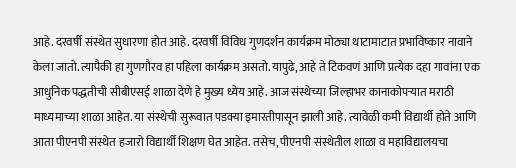आहे. दरवर्षी संस्थेत सुधारणा होत आहे. दरवर्षी विविध गुणदर्शन कार्यक्रम मोठ्या थाटामाटात प्रभाविष्कार नावाने केला जातो. त्यापैकी हा गुणगौरव हा पहिला कार्यक्रम असतो. यापुढे, आहे ते टिकवणं आणि प्रत्येक दहा गावांना एक आधुनिक पद्धतीची सीबीएसई शाळा देणे हे मुख्य ध्येय आहे. आज संस्थेच्या जिल्हाभर कानाकोपऱ्यात मराठी माध्यमाच्या शाळा आहेत. या संस्थेची सुरूवात पडक्या इमारतीपासून झाली आहे. त्यावेळी कमी विद्यार्थी होते आणि आता पीएनपी संस्थेत हजारो विद्यार्थी शिक्षण घेत आहेत. तसेच, पीएनपी संस्थेतील शाळा व महाविद्यालयचा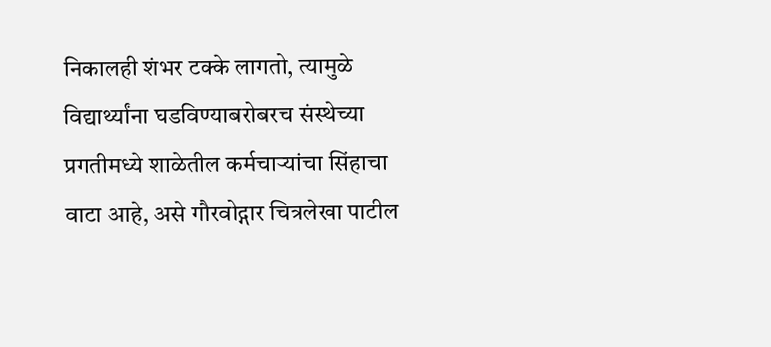निकालही शंभर टक्के लागतो, त्यामुळे विद्यार्थ्यांना घडविण्याबरोबरच संस्थेच्या प्रगतीमध्ये शाळेतील कर्मचाऱ्यांचा सिंहाचा वाटा आहे, असे गौरवोद्गार चित्रलेखा पाटील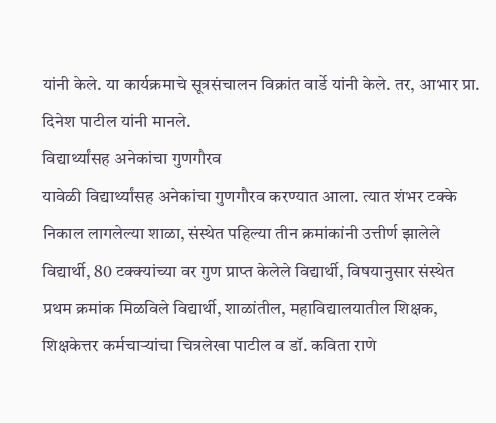यांनी केले. या कार्यक्रमाचे सूत्रसंचालन विक्रांत वार्डे यांनी केले. तर, आभार प्रा. दिनेश पाटील यांनी मानले.
विद्यार्थ्यांसह अनेकांचा गुणगौरव
यावेळी विद्यार्थ्यांसह अनेकांचा गुणगौरव करण्यात आला. त्यात शंभर टक्के निकाल लागलेल्या शाळा, संस्थेत पहिल्या तीन क्रमांकांनी उत्तीर्ण झालेले विद्यार्थी, 80 टक्क्यांच्या वर गुण प्राप्त केलेले विद्यार्थी, विषयानुसार संस्थेत प्रथम क्रमांक मिळविले विद्यार्थी, शाळांतील, महाविद्यालयातील शिक्षक, शिक्षकेत्तर कर्मचाऱ्यांचा चित्रलेखा पाटील व डॉ. कविता राणे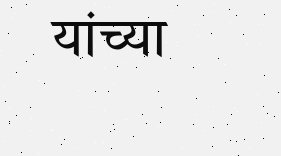यांच्या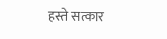हस्ते सत्कार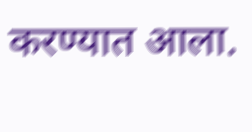करण्यात आला.